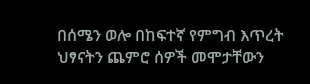በሰሜን ወሎ በከፍተኛ የምግብ እጥረት ህፃናትን ጨምሮ ሰዎች መሞታቸውን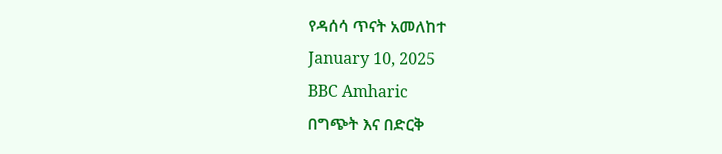የዳሰሳ ጥናት አመለከተ
January 10, 2025
BBC Amharic
በግጭት እና በድርቅ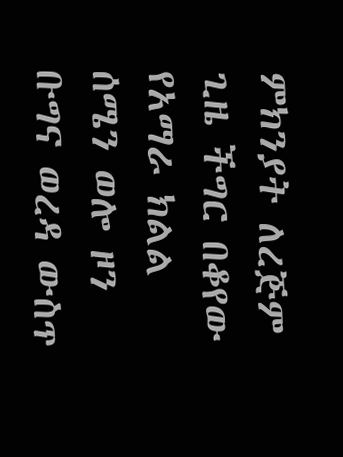ምክንያት ለረጅም ጊዜ ችግር በቆየው የአማራ ክልል ሰሜን ወሎ ዞን ቡግና ወረዳ ውስጥ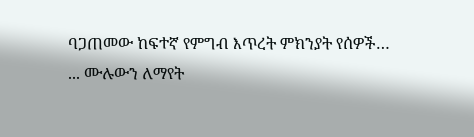ባጋጠመው ከፍተኛ የምግብ እጥረት ምክንያት የሰዎች…
... ሙሉውን ለማየት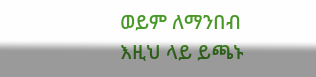ወይም ለማንበብ እዚህ ላይ ይጫኑ